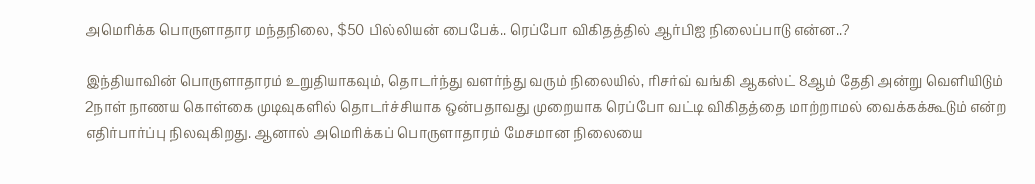அமெரிக்க பொருளாதார மந்தநிலை, $50 பில்லியன் பைபேக்.. ரெப்போ விகிதத்தில் ஆர்பிஐ நிலைப்பாடு என்ன..?

இந்தியாவின் பொருளாதாரம் உறுதியாகவும், தொடர்ந்து வளர்ந்து வரும் நிலையில், ரிசர்வ் வங்கி ஆகஸ்ட் 8ஆம் தேதி அன்று வெளியிடும் 2நாள் நாணய கொள்கை முடிவுகளில் தொடர்ச்சியாக ஒன்பதாவது முறையாக ரெப்போ வட்டி விகிதத்தை மாற்றாமல் வைக்கக்கூடும் என்ற எதிர்பார்ப்பு நிலவுகிறது. ஆனால் அமெரிக்கப் பொருளாதாரம் மேசமான நிலையை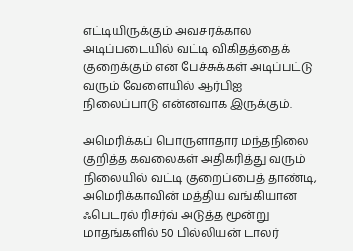எட்டியிருக்கும் அவசரக்கால அடிப்படையில் வட்டி விகிதத்தைக் குறைக்கும் என பேச்சுக்கள் அடிப்பட்டு வரும் வேளையில் ஆர்பிஐ நிலைப்பாடு என்னவாக இருக்கும்.

அமெரிக்கப் பொருளாதார மந்தநிலை குறித்த கவலைகள் அதிகரித்து வரும் நிலையில் வட்டி குறைப்பைத் தாண்டி, அமெரிக்காவின் மத்திய வங்கியான ஃபெடரல் ரிசர்வ் அடுத்த மூன்று மாதங்களில் 50 பில்லியன் டாலர்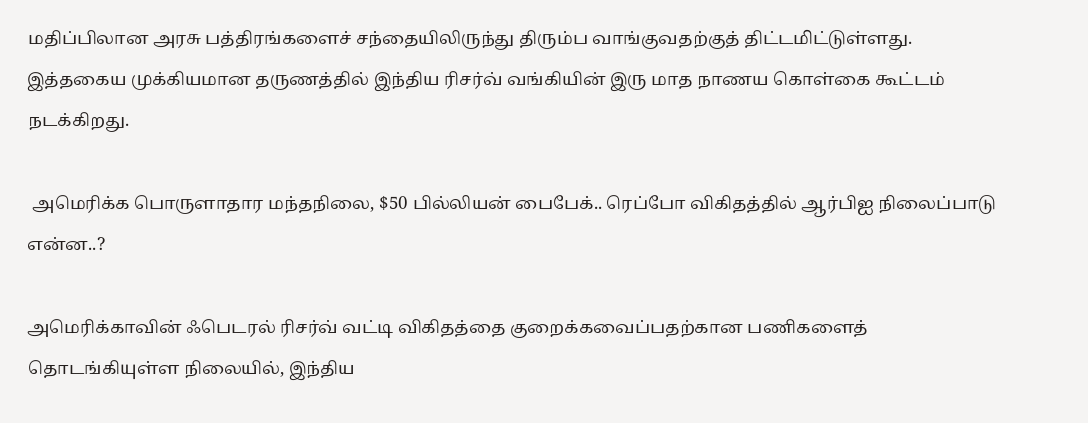மதிப்பிலான அரசு பத்திரங்களைச் சந்தையிலிருந்து திரும்ப வாங்குவதற்குத் திட்டமிட்டுள்ளது. இத்தகைய முக்கியமான தருணத்தில் இந்திய ரிசர்வ் வங்கியின் இரு மாத நாணய கொள்கை கூட்டம் நடக்கிறது.

 அமெரிக்க பொருளாதார மந்தநிலை, $50 பில்லியன் பைபேக்.. ரெப்போ விகிதத்தில் ஆர்பிஐ நிலைப்பாடு என்ன..?

அமெரிக்காவின் ஃபெடரல் ரிசர்வ் வட்டி விகிதத்தை குறைக்கவைப்பதற்கான பணிகளைத் தொடங்கியுள்ள நிலையில், இந்திய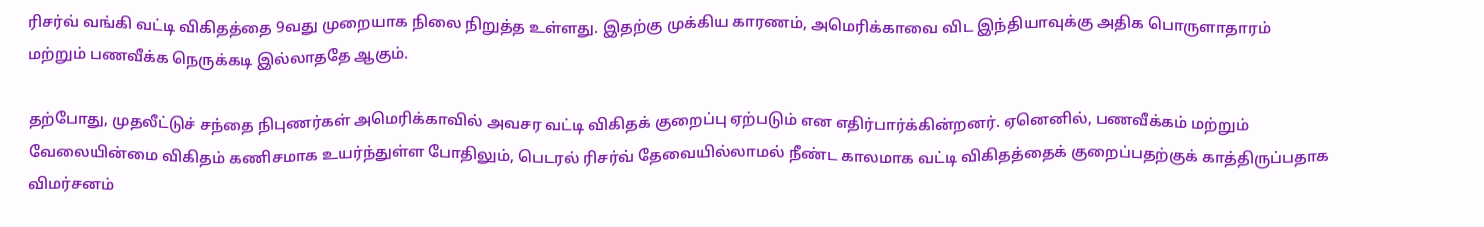ரிசர்வ் வங்கி வட்டி விகிதத்தை 9வது முறையாக நிலை நிறுத்த உள்ளது. இதற்கு முக்கிய காரணம், அமெரிக்காவை விட இந்தியாவுக்கு அதிக பொருளாதாரம் மற்றும் பணவீக்க நெருக்கடி இல்லாததே ஆகும்.

தற்போது, முதலீட்டுச் சந்தை நிபுணர்கள் அமெரிக்காவில் அவசர வட்டி விகிதக் குறைப்பு ஏற்படும் என எதிர்பார்க்கின்றனர். ஏனெனில், பணவீக்கம் மற்றும் வேலையின்மை விகிதம் கணிசமாக உயர்ந்துள்ள போதிலும், பெடரல் ரிசர்வ் தேவையில்லாமல் நீண்ட காலமாக வட்டி விகிதத்தைக் குறைப்பதற்குக் காத்திருப்பதாக விமர்சனம்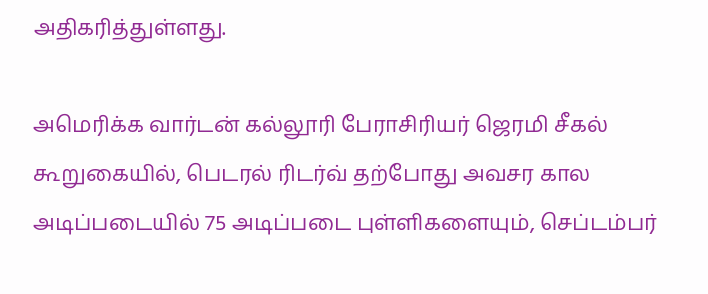அதிகரித்துள்ளது.

அமெரிக்க வார்டன் கல்லூரி பேராசிரியர் ஜெரமி சீகல் கூறுகையில், பெடரல் ரிடர்வ் தற்போது அவசர கால அடிப்படையில் 75 அடிப்படை புள்ளிகளையும், செப்டம்பர்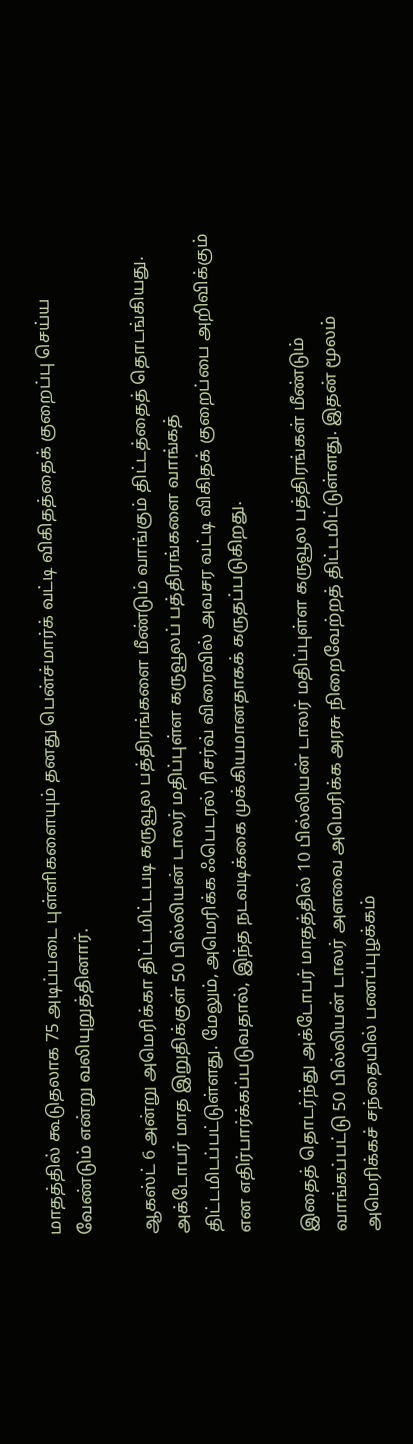மாதத்தில் கூடுதலாக 75 அடிப்படை புள்ளிகளையும் தனது பென்ச்மார்க் வட்டி விகிதத்தைக் குறைப்பு செய்ய வேண்டும் என்று வலியுறுத்தினார்.

ஆகஸ்ட் 6 அன்று அமெரிக்கா திட்டமிட்டபடி கருவூல பத்திரங்களை மீண்டும் வாங்கும் திட்டத்தைத் தொடங்கியது. அக்டோபர் மாத இறுதிக்குள் 50 பில்லியன் டாலர் மதிப்புள்ள கருவூலப் பத்திரங்களை வாங்கத் திட்டமிடப்பட்டுள்ளது. மேலும், அமெரிக்க ஃபெடரல் ரிசர்வ் விரைவில் அவசர வட்டி விகிதக் குறைப்பை அறிவிக்கும் என எதிர்பார்க்கப்படுவதால், இந்த நடவடிக்கை முக்கியமானதாகக் கருதப்படுகிறது.

இதைத் தொடர்ந்து அக்டோபர் மாதத்தில் 10 பில்லியன் டாலர் மதிப்புள்ள கருவூல பத்திரங்கள் மீண்டும் வாங்கப்பட்டு 50 பில்லியன் டாலர் அளவை அமெரிக்க அரசு நிறைவேற்றத் திட்டமிட்டுள்ளது. இதன் மூலம் அமெரிக்கச் சந்தையில் பணப்புழக்கம்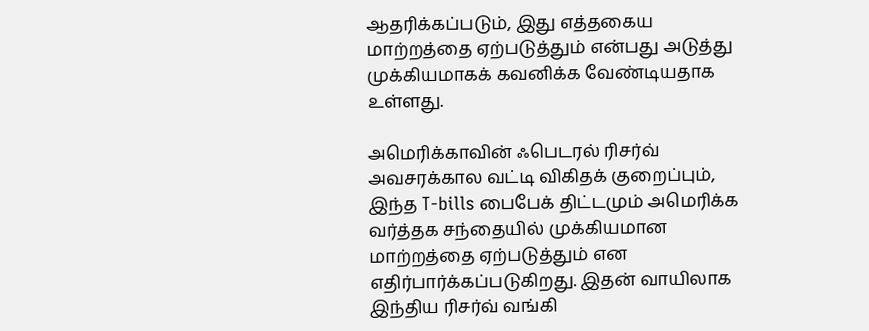ஆதரிக்கப்படும், இது எத்தகைய மாற்றத்தை ஏற்படுத்தும் என்பது அடுத்து முக்கியமாகக் கவனிக்க வேண்டியதாக உள்ளது.

அமெரிக்காவின் ஃபெடரல் ரிசர்வ் அவசரக்கால வட்டி விகிதக் குறைப்பும், இந்த T-bills பைபேக் திட்டமும் அமெரிக்க வர்த்தக சந்தையில் முக்கியமான மாற்றத்தை ஏற்படுத்தும் என எதிர்பார்க்கப்படுகிறது. இதன் வாயிலாக இந்திய ரிசர்வ் வங்கி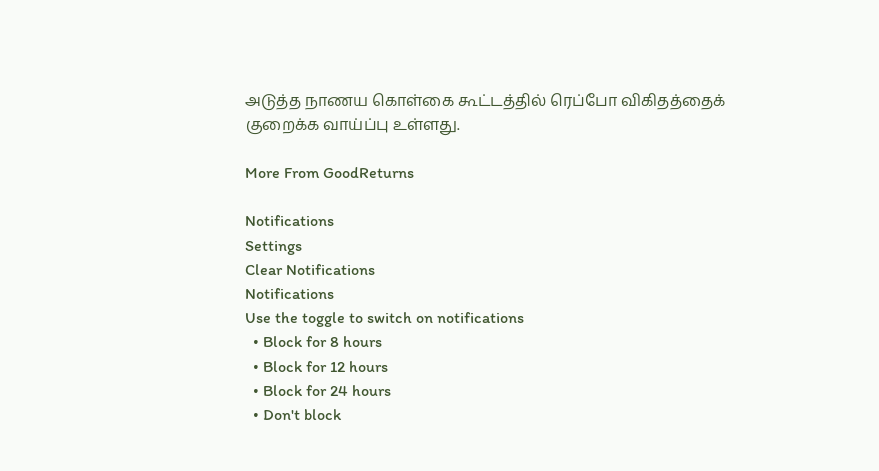அடுத்த நாணய கொள்கை கூட்டத்தில் ரெப்போ விகிதத்தைக் குறைக்க வாய்ப்பு உள்ளது.

More From GoodReturns

Notifications
Settings
Clear Notifications
Notifications
Use the toggle to switch on notifications
  • Block for 8 hours
  • Block for 12 hours
  • Block for 24 hours
  • Don't block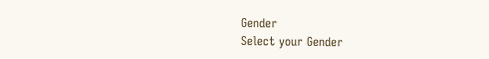Gender
Select your Gender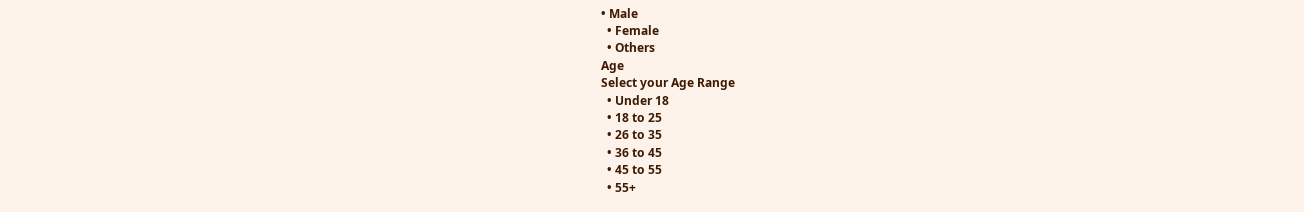• Male
  • Female
  • Others
Age
Select your Age Range
  • Under 18
  • 18 to 25
  • 26 to 35
  • 36 to 45
  • 45 to 55
  • 55+